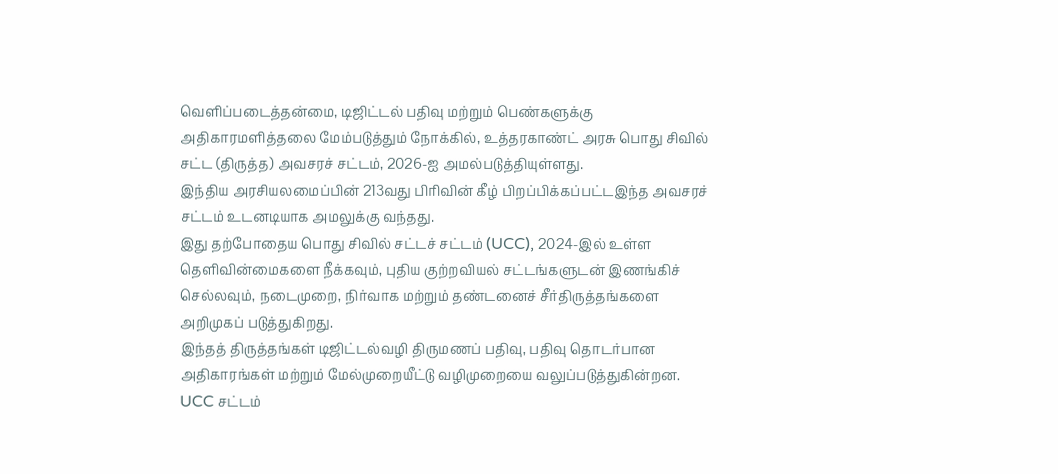வெளிப்படைத்தன்மை, டிஜிட்டல் பதிவு மற்றும் பெண்களுக்கு அதிகாரமளித்தலை மேம்படுத்தும் நோக்கில், உத்தரகாண்ட் அரசு பொது சிவில் சட்ட (திருத்த) அவசரச் சட்டம், 2026-ஐ அமல்படுத்தியுள்ளது.
இந்திய அரசியலமைப்பின் 213வது பிரிவின் கீழ் பிறப்பிக்கப்பட்டஇந்த அவசரச் சட்டம் உடனடியாக அமலுக்கு வந்தது.
இது தற்போதைய பொது சிவில் சட்டச் சட்டம் (UCC), 2024-இல் உள்ள தெளிவின்மைகளை நீக்கவும், புதிய குற்றவியல் சட்டங்களுடன் இணங்கிச் செல்லவும், நடைமுறை, நிர்வாக மற்றும் தண்டனைச் சீர்திருத்தங்களை அறிமுகப் படுத்துகிறது.
இந்தத் திருத்தங்கள் டிஜிட்டல்வழி திருமணப் பதிவு, பதிவு தொடர்பான அதிகாரங்கள் மற்றும் மேல்முறையீட்டு வழிமுறையை வலுப்படுத்துகின்றன.
UCC சட்டம்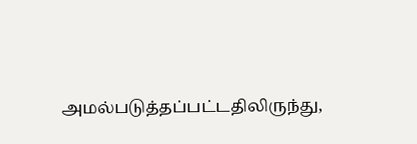அமல்படுத்தப்பட்டதிலிருந்து,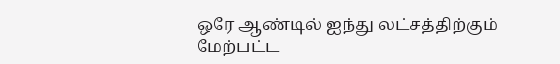ஒரே ஆண்டில் ஐந்து லட்சத்திற்கும் மேற்பட்ட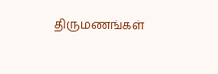திருமணங்கள்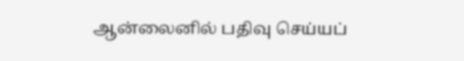ஆன்லைனில் பதிவு செய்யப்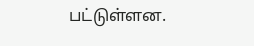பட்டுள்ளன.